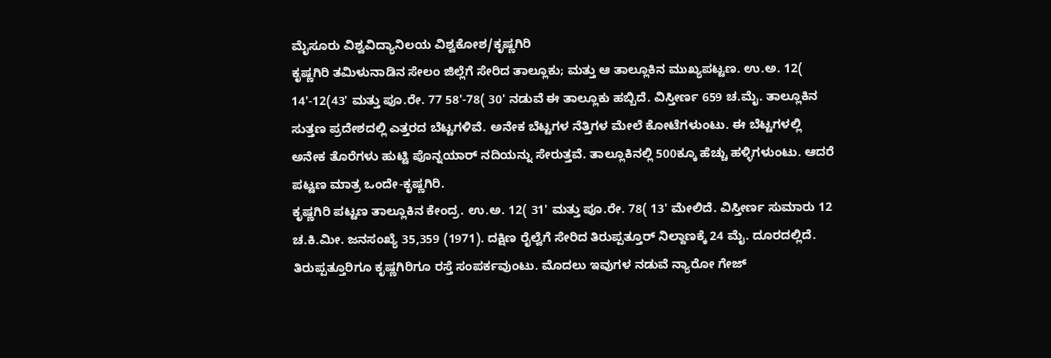ಮೈಸೂರು ವಿಶ್ವವಿದ್ಯಾನಿಲಯ ವಿಶ್ವಕೋಶ/ಕೃಷ್ಣಗಿರಿ
ಕೃಷ್ಣಗಿರಿ ತಮಿಳುನಾಡಿನ ಸೇಲಂ ಜಿಲ್ಲೆಗೆ ಸೇರಿದ ತಾಲ್ಲೂಕು; ಮತ್ತು ಆ ತಾಲ್ಲೂಕಿನ ಮುಖ್ಯಪಟ್ಟಣ. ಉ.ಅ. 12( 14'-12(43' ಮತ್ತು ಪೂ.ರೇ. 77 58'-78( 30' ನಡುವೆ ಈ ತಾಲ್ಲೂಕು ಹಬ್ಬಿದೆ. ವಿಸ್ತೀರ್ಣ 659 ಚ.ಮೈ. ತಾಲ್ಲೂಕಿನ ಸುತ್ತಣ ಪ್ರದೇಶದಲ್ಲಿ ಎತ್ತರದ ಬೆಟ್ಟಗಳಿವೆ. ಅನೇಕ ಬೆಟ್ಟಗಳ ನೆತ್ತಿಗಳ ಮೇಲೆ ಕೋಟೆಗಳುಂಟು. ಈ ಬೆಟ್ಟಗಳಲ್ಲಿ ಅನೇಕ ತೊರೆಗಳು ಹುಟ್ಟಿ ಪೊನ್ನಯಾರ್ ನದಿಯನ್ನು ಸೇರುತ್ತವೆ. ತಾಲ್ಲೂಕಿನಲ್ಲಿ 500ಕ್ಕೂ ಹೆಚ್ಚು ಹಳ್ಳಿಗಳುಂಟು. ಆದರೆ ಪಟ್ಟಣ ಮಾತ್ರ ಒಂದೇ-ಕೃಷ್ಣಗಿರಿ.
ಕೃಷ್ಣಗಿರಿ ಪಟ್ಟಣ ತಾಲ್ಲೂಕಿನ ಕೇಂದ್ರ. ಉ.ಅ. 12( 31' ಮತ್ತು ಪೂ.ರೇ. 78( 13' ಮೇಲಿದೆ. ವಿಸ್ತೀರ್ಣ ಸುಮಾರು 12 ಚ.ಕಿ.ಮೀ. ಜನಸಂಖ್ಯೆ 35,359 (1971). ದಕ್ಷಿಣ ರೈಲ್ವೆಗೆ ಸೇರಿದ ತಿರುಪ್ಪತ್ತೂರ್ ನಿಲ್ದಾಣಕ್ಕೆ 24 ಮೈ. ದೂರದಲ್ಲಿದೆ. ತಿರುಪ್ಪತ್ತೂರಿಗೂ ಕೃಷ್ಣಗಿರಿಗೂ ರಸ್ತೆ ಸಂಪರ್ಕವುಂಟು. ಮೊದಲು ಇವುಗಳ ನಡುವೆ ನ್ಯಾರೋ ಗೇಜ್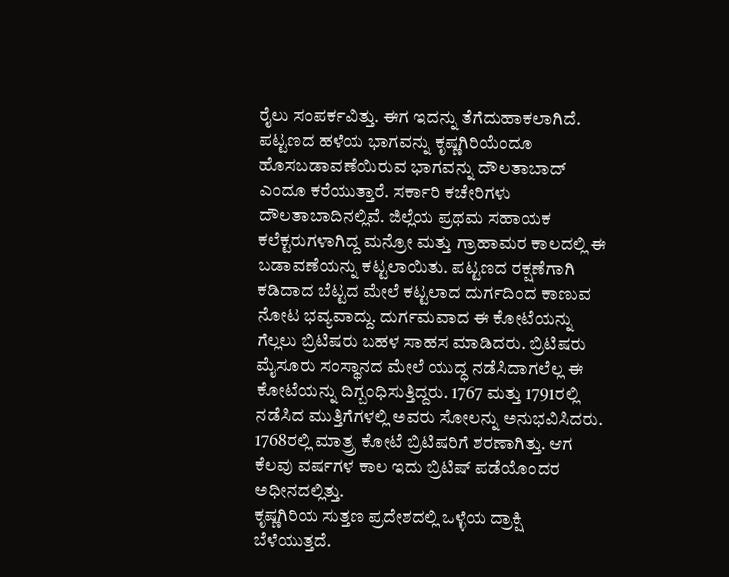ರೈಲು ಸಂಪರ್ಕವಿತ್ತು. ಈಗ ಇದನ್ನು ತೆಗೆದುಹಾಕಲಾಗಿದೆ. ಪಟ್ಟಣದ ಹಳೆಯ ಭಾಗವನ್ನು ಕೃಷ್ಣಗಿರಿಯೆಂದೂ ಹೊಸಬಡಾವಣೆಯಿರುವ ಭಾಗವನ್ನು ದೌಲತಾಬಾದ್ ಎಂದೂ ಕರೆಯುತ್ತಾರೆ. ಸರ್ಕಾರಿ ಕಚೇರಿಗಳು ದೌಲತಾಬಾದಿನಲ್ಲಿವೆ. ಜಿಲ್ಲೆಯ ಪ್ರಥಮ ಸಹಾಯಕ ಕಲೆಕ್ಟರುಗಳಾಗಿದ್ದ ಮನ್ರೋ ಮತ್ತು ಗ್ರಾಹಾಮರ ಕಾಲದಲ್ಲಿ ಈ ಬಡಾವಣೆಯನ್ನು ಕಟ್ಟಲಾಯಿತು. ಪಟ್ಟಣದ ರಕ್ಷಣೆಗಾಗಿ ಕಡಿದಾದ ಬೆಟ್ಟದ ಮೇಲೆ ಕಟ್ಟಲಾದ ದುರ್ಗದಿಂದ ಕಾಣುವ ನೋಟ ಭವ್ಯವಾದ್ದು. ದುರ್ಗಮವಾದ ಈ ಕೋಟೆಯನ್ನು ಗೆಲ್ಲಲು ಬ್ರಿಟಿಷರು ಬಹಳ ಸಾಹಸ ಮಾಡಿದರು. ಬ್ರಿಟಿಷರು ಮೈಸೂರು ಸಂಸ್ಥಾನದ ಮೇಲೆ ಯುದ್ಧ ನಡೆಸಿದಾಗಲೆಲ್ಲ ಈ ಕೋಟೆಯನ್ನು ದಿಗ್ಬಂಧಿಸುತ್ತಿದ್ದರು. 1767 ಮತ್ತು 1791ರಲ್ಲಿ ನಡೆಸಿದ ಮುತ್ತಿಗೆಗಳಲ್ಲಿ ಅವರು ಸೋಲನ್ನು ಅನುಭವಿಸಿದರು. 1768ರಲ್ಲಿ ಮಾತ್ರ್ರ ಕೋಟೆ ಬ್ರಿಟಿಷರಿಗೆ ಶರಣಾಗಿತ್ತು. ಆಗ ಕೆಲವು ವರ್ಷಗಳ ಕಾಲ ಇದು ಬ್ರಿಟಿಷ್ ಪಡೆಯೊಂದರ ಅಧೀನದಲ್ಲಿತ್ತು.
ಕೃಷ್ಣಗಿರಿಯ ಸುತ್ತಣ ಪ್ರದೇಶದಲ್ಲಿ ಒಳ್ಳೆಯ ದ್ರಾಕ್ಷಿ ಬೆಳೆಯುತ್ತದೆ.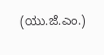(ಯು.ಜೆ.ಎಂ.)